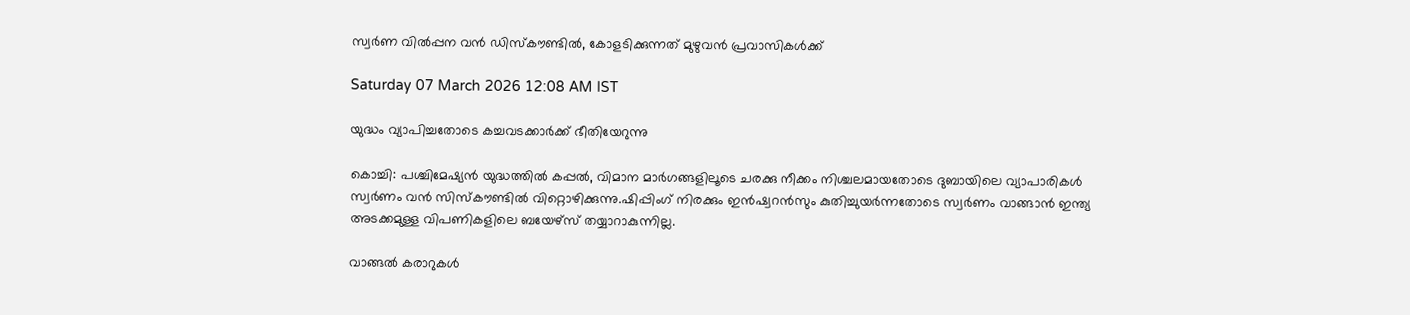സ്വര്‍ണ വില്‍പ്പന വന്‍ ഡിസ്‌കൗണ്ടില്‍, കോളടിക്കുന്നത് മുഴുവന്‍ പ്രവാസികള്‍ക്ക്

Saturday 07 March 2026 12:08 AM IST

യുദ്ധം വ്യാപിച്ചതോടെ കച്ചവടക്കാര്‍ക്ക് ഭീതിയേറുന്നു

കൊച്ചി: പശ്ചിമേഷ്യന്‍ യുദ്ധത്തില്‍ കപ്പല്‍, വിമാന മാര്‍ഗങ്ങളിലൂടെ ചരക്കു നീക്കം നിശ്ചലമായതോടെ ദുബായിലെ വ്യാപാരികള്‍ സ്വര്‍ണം വന്‍ സിസ്‌കൗണ്ടില്‍ വിറ്റൊഴിക്കുന്നു.ഷിപ്പിംഗ് നിരക്കും ഇന്‍ഷ്വറന്‍സും കുതിച്ചുയര്‍ന്നതോടെ സ്വര്‍ണം വാങ്ങാന്‍ ഇന്ത്യ അടക്കമുള്ള വിപണികളിലെ ബയേഴ്സ് തയ്യാറാകുന്നില്ല.

വാങ്ങല്‍ കരാറുകള്‍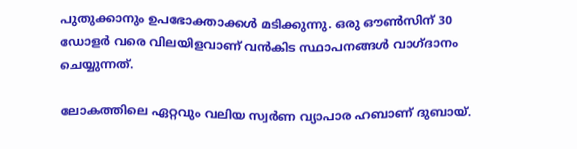പുതുക്കാനും ഉപഭോക്താക്കള്‍ മടിക്കുന്നു. ഒരു ഔണ്‍സിന് 30 ഡോളര്‍ വരെ വിലയിളവാണ് വന്‍കിട സ്ഥാപനങ്ങള്‍ വാഗ്ദാനം ചെയ്യുന്നത്.

ലോകത്തിലെ ഏറ്റവും വലിയ സ്വര്‍ണ വ്യാപാര ഹബാണ് ദുബായ്.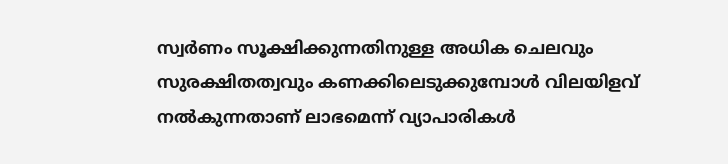സ്വര്‍ണം സൂക്ഷിക്കുന്നതിനുള്ള അധിക ചെലവും സുരക്ഷിതത്വവും കണക്കിലെടുക്കുമ്പോള്‍ വിലയിളവ് നല്‍കുന്നതാണ് ലാഭമെന്ന് വ്യാപാരികള്‍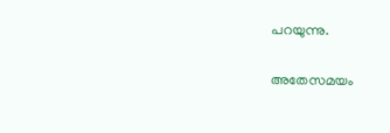പറയുന്നു.

അതേസമയം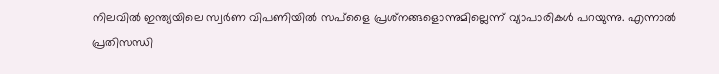നിലവില്‍ ഇന്ത്യയിലെ സ്വര്‍ണ വിപണിയില്‍ സപ്‌ളൈ പ്രശ്‌നങ്ങളൊന്നുമില്ലെന്ന് വ്യാപാരികള്‍ പറയുന്നു. എന്നാല്‍ പ്രതിസന്ധി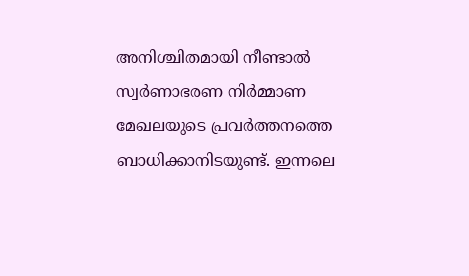അനിശ്ചിതമായി നീണ്ടാല്‍ സ്വര്‍ണാഭരണ നിര്‍മ്മാണ മേഖലയുടെ പ്രവര്‍ത്തനത്തെ ബാധിക്കാനിടയുണ്ട്. ഇന്നലെ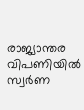രാജ്യാന്തര വിപണിയില്‍ സ്വര്‍ണ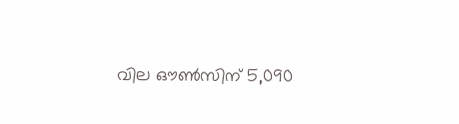വില ഔണ്‍സിന് 5,090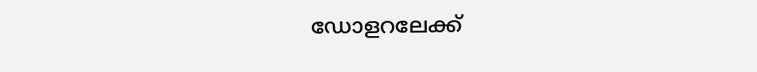ഡോളറലേക്ക്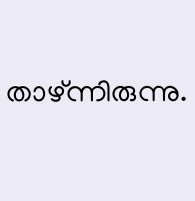താഴ്ന്നിരുന്നു.